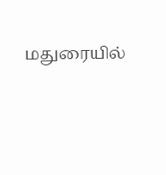மதுரையில்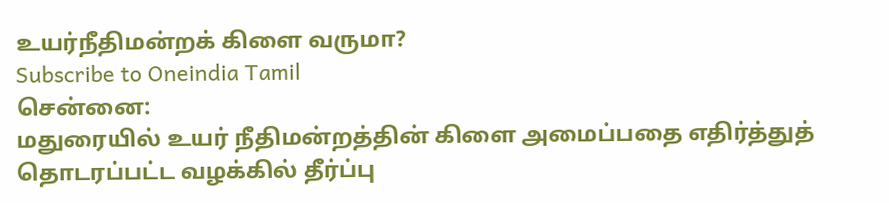உயர்நீதிமன்றக் கிளை வருமா?
Subscribe to Oneindia Tamil
சென்னை:
மதுரையில் உயர் நீதிமன்றத்தின் கிளை அமைப்பதை எதிர்த்துத் தொடரப்பட்ட வழக்கில் தீர்ப்பு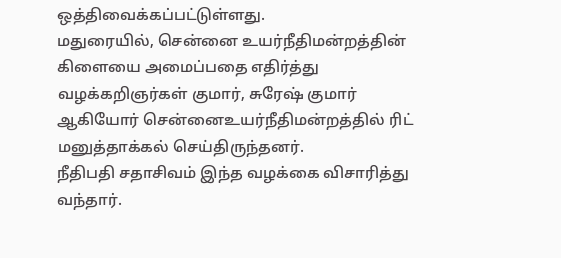ஒத்திவைக்கப்பட்டுள்ளது.
மதுரையில், சென்னை உயர்நீதிமன்றத்தின் கிளையை அமைப்பதை எதிர்த்து வழக்கறிஞர்கள் குமார், சுரேஷ் குமார் ஆகியோர் சென்னைஉயர்நீதிமன்றத்தில் ரிட் மனுத்தாக்கல் செய்திருந்தனர்.
நீதிபதி சதாசிவம் இந்த வழக்கை விசாரித்து வந்தார்.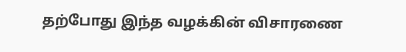தற்போது இந்த வழக்கின் விசாரணை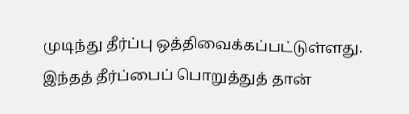முடிந்து தீர்ப்பு ஒத்திவைக்கப்பட்டுள்ளது. இந்தத் தீர்ப்பைப் பொறுத்துத் தான்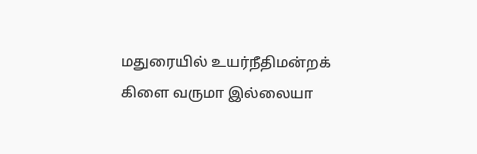மதுரையில் உயர்நீதிமன்றக் கிளை வருமா இல்லையா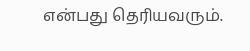என்பது தெரியவரும்.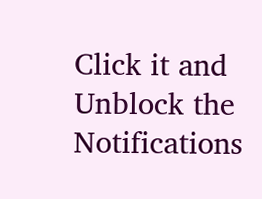Click it and Unblock the Notifications